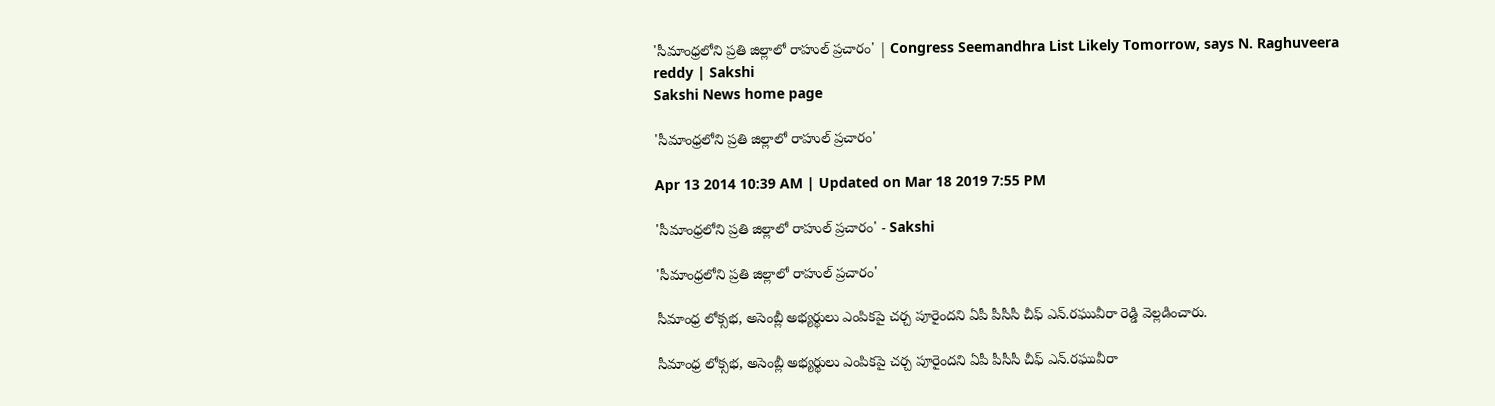'సీమాంధ్రలోని ప్రతి జిల్లాలో రాహుల్ ప్రచారం' | Congress Seemandhra List Likely Tomorrow, says N. Raghuveera reddy | Sakshi
Sakshi News home page

'సీమాంధ్రలోని ప్రతి జిల్లాలో రాహుల్ ప్రచారం'

Apr 13 2014 10:39 AM | Updated on Mar 18 2019 7:55 PM

'సీమాంధ్రలోని ప్రతి జిల్లాలో రాహుల్ ప్రచారం' - Sakshi

'సీమాంధ్రలోని ప్రతి జిల్లాలో రాహుల్ ప్రచారం'

సీమాంధ్ర లోక్సభ, అసెంబ్లీ అభ్యర్థులు ఎంపికపై చర్చ పూరైందని ఏపీ పీసీసీ చీఫ్ ఎన్.రఘువీరా రెడ్డి వెల్లడించారు.

సీమాంధ్ర లోక్సభ, అసెంబ్లీ అభ్యర్థులు ఎంపికపై చర్చ పూరైందని ఏపీ పీసీసీ చీఫ్ ఎన్.రఘువీరా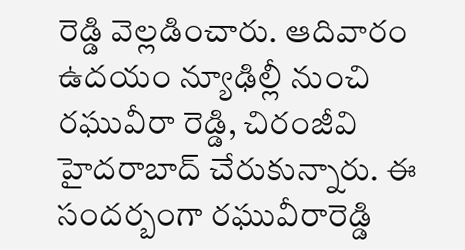రెడ్డి వెల్లడించారు. ఆదివారం ఉదయం న్యూఢిల్లీ నుంచి రఘువీరా రెడ్డి, చిరంజీవి హైదరాబాద్ చేరుకున్నారు. ఈ సందర్బంగా రఘువీరారెడ్డి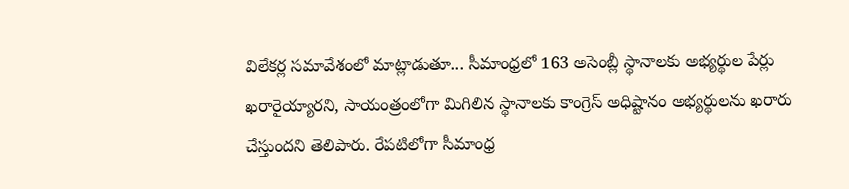విలేకర్ల సమావేశంలో మాట్లాడుతూ... సీమాంధ్రలో 163 అసెంబ్లీ స్థానాలకు అభ్యర్థుల పేర్లు ఖరారైయ్యారని, సాయంత్రంలోగా మిగిలిన స్థానాలకు కాంగ్రెస్ అధిష్టానం అభ్యర్థులను ఖరారు చేస్తుందని తెలిపారు. రేపటిలోగా సీమాంధ్ర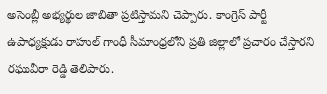అసెంబ్లీ అభ్యర్థుల జాబితా ప్రటిస్తామని చెప్పారు. కాంగ్రెస్ పార్టీ ఉపాధ్యక్షుడు రాహుల్ గాంధీ సీమాంధ్రలోని ప్రతి జిల్లాలో ప్రచారం చేస్తారని రఘువీరా రెడ్డి తెలిపారు.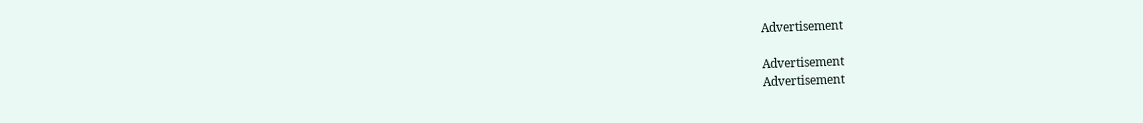Advertisement

Advertisement
Advertisement